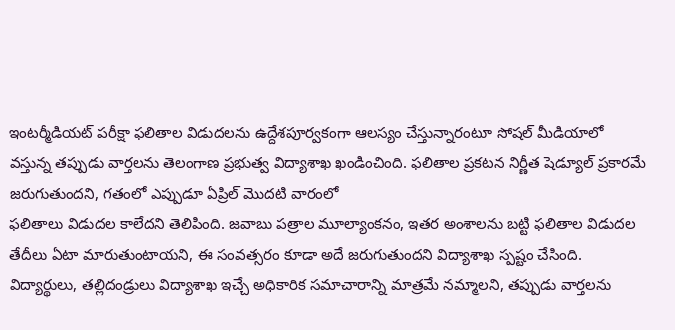ఇంటర్మీడియట్ పరీక్షా ఫలితాల విడుదలను ఉద్దేశపూర్వకంగా ఆలస్యం చేస్తున్నారంటూ సోషల్ మీడియాలో వస్తున్న తప్పుడు వార్తలను తెలంగాణ ప్రభుత్వ విద్యాశాఖ ఖండించింది. ఫలితాల ప్రకటన నిర్ణీత షెడ్యూల్ ప్రకారమే జరుగుతుందని, గతంలో ఎప్పుడూ ఏప్రిల్ మొదటి వారంలో
ఫలితాలు విడుదల కాలేదని తెలిపింది. జవాబు పత్రాల మూల్యాంకనం, ఇతర అంశాలను బట్టి ఫలితాల విడుదల తేదీలు ఏటా మారుతుంటాయని, ఈ సంవత్సరం కూడా అదే జరుగుతుందని విద్యాశాఖ స్పష్టం చేసింది.
విద్యార్థులు, తల్లిదండ్రులు విద్యాశాఖ ఇచ్చే అధికారిక సమాచారాన్ని మాత్రమే నమ్మాలని, తప్పుడు వార్తలను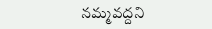నమ్మవద్దని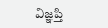విజ్ఞప్తి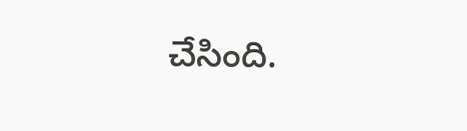చేసింది.